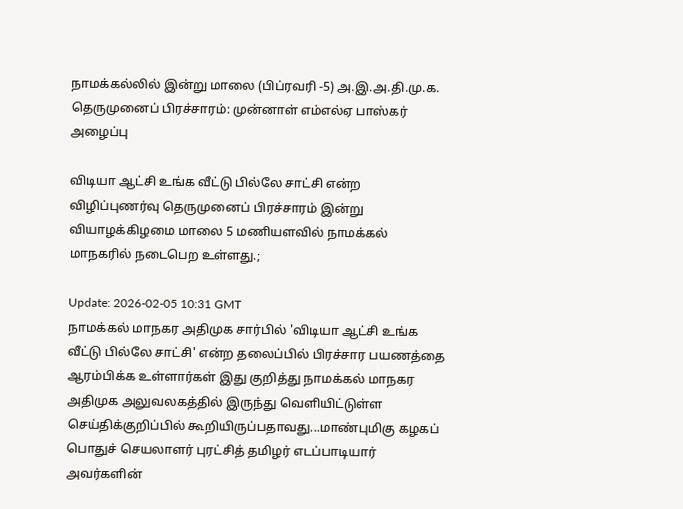நாமக்கல்லில் இன்று மாலை (பிப்ரவரி -5) அ.இ.அ.தி.மு.க. தெருமுனைப் பிரச்சாரம்: முன்னாள் எம்எல்ஏ பாஸ்கர் அழைப்பு

விடியா ஆட்சி உங்க வீட்டு பில்லே சாட்சி என்ற விழிப்புணர்வு தெருமுனைப் பிரச்சாரம் இன்று வியாழக்கிழமை மாலை 5 மணியளவில் நாமக்கல் மாநகரில் நடைபெற உள்ளது.;

Update: 2026-02-05 10:31 GMT
நாமக்கல் மாநகர அதிமுக சார்பில் 'விடியா ஆட்சி உங்க வீட்டு பில்லே சாட்சி' என்ற தலைப்பில் பிரச்சார பயணத்தை ஆரம்பிக்க உள்ளார்கள் இது குறித்து நாமக்கல் மாநகர அதிமுக அலுவலகத்தில் இருந்து வெளியிட்டுள்ள செய்திக்குறிப்பில் கூறியிருப்பதாவது...மாண்புமிகு கழகப் பொதுச் செயலாளர் புரட்சித் தமிழர் எடப்பாடியார் அவர்களின்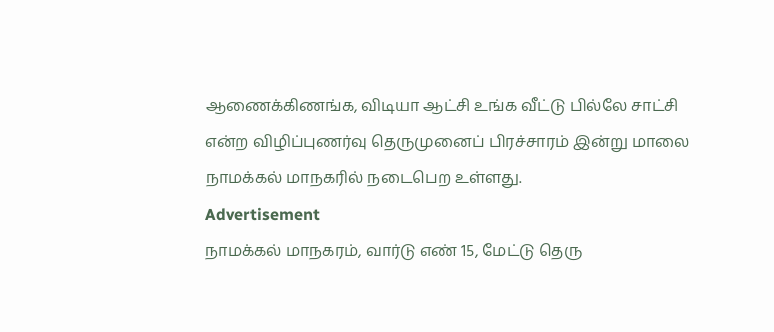ஆணைக்கிணங்க, விடியா ஆட்சி உங்க வீட்டு பில்லே சாட்சி என்ற விழிப்புணர்வு தெருமுனைப் பிரச்சாரம் இன்று மாலை நாமக்கல் மாநகரில் நடைபெற உள்ளது.
Advertisement
நாமக்கல் மாநகரம், வார்டு எண் 15, மேட்டு தெரு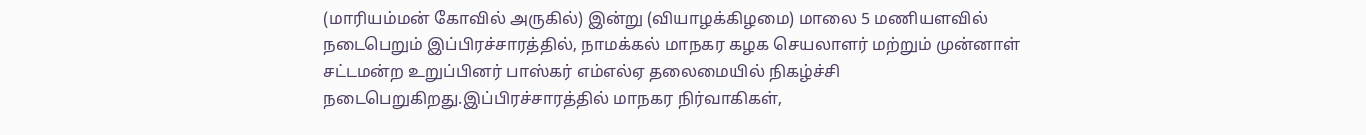(மாரியம்மன் கோவில் அருகில்) இன்று (வியாழக்கிழமை) மாலை 5 மணியளவில் நடைபெறும் இப்பிரச்சாரத்தில், நாமக்கல் மாநகர கழக செயலாளர் மற்றும் முன்னாள் சட்டமன்ற உறுப்பினர் பாஸ்கர் எம்எல்ஏ தலைமையில் நிகழ்ச்சி நடைபெறுகிறது.இப்பிரச்சாரத்தில் மாநகர நிர்வாகிகள்,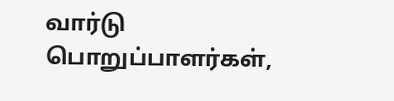வார்டு பொறுப்பாளர்கள்,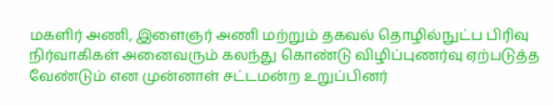மகளிர் அணி, இளைஞர் அணி மற்றும் தகவல் தொழில்நுட்ப பிரிவு நிர்வாகிகள் அனைவரும் கலந்து கொண்டு விழிப்புணர்வு ஏற்படுத்த வேண்டும் என முன்னாள் சட்டமன்ற உறுப்பினர்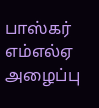பாஸ்கர் எம்எல்ஏ அழைப்பு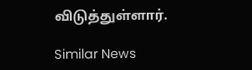விடுத்துள்ளார்.

Similar News